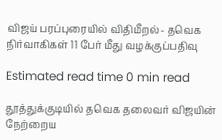விஜய் பரப்புரையில் விதிமீறல்- தவெக நிர்வாகிகள் 11 பேர் மீது வழக்குப்பதிவு

Estimated read time 0 min read

தூத்துக்குடியில் தவெக தலைவர் விஜயின் நேற்றைய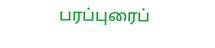பரப்புரைப்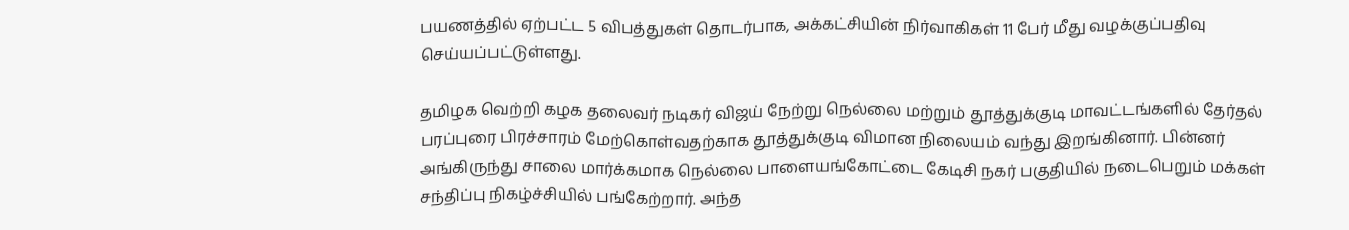பயணத்தில் ஏற்பட்ட 5 விபத்துகள் தொடர்பாக, அக்கட்சியின் நிர்வாகிகள் 11 பேர் மீது வழக்குப்பதிவு செய்யப்பட்டுள்ளது.

தமிழக வெற்றி கழக தலைவர் நடிகர் விஜய் நேற்று நெல்லை மற்றும் தூத்துக்குடி மாவட்டங்களில் தேர்தல் பரப்புரை பிரச்சாரம் மேற்கொள்வதற்காக தூத்துக்குடி விமான நிலையம் வந்து இறங்கினார். பின்னர் அங்கிருந்து சாலை மார்க்கமாக நெல்லை பாளையங்கோட்டை கேடிசி நகர் பகுதியில் நடைபெறும் மக்கள் சந்திப்பு நிகழ்ச்சியில் பங்கேற்றார். அந்த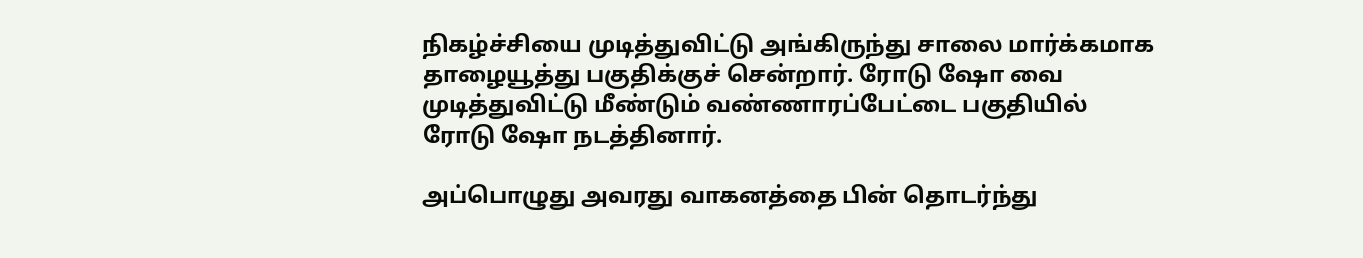நிகழ்ச்சியை முடித்துவிட்டு அங்கிருந்து சாலை மார்க்கமாக தாழையூத்து பகுதிக்குச் சென்றார். ரோடு ஷோ வை முடித்துவிட்டு மீண்டும் வண்ணாரப்பேட்டை பகுதியில் ரோடு ஷோ நடத்தினார்.

அப்பொழுது அவரது வாகனத்தை பின் தொடர்ந்து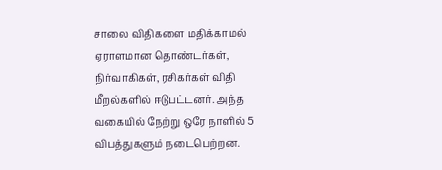சாலை விதிகளை மதிக்காமல் ஏராளமான தொண்டர்கள், நிர்வாகிகள், ரசிகர்கள் விதி மீறல்களில் ஈடுபட்டனர். அந்த வகையில் நேற்று ஒரே நாளில் 5 விபத்துகளும் நடைபெற்றன.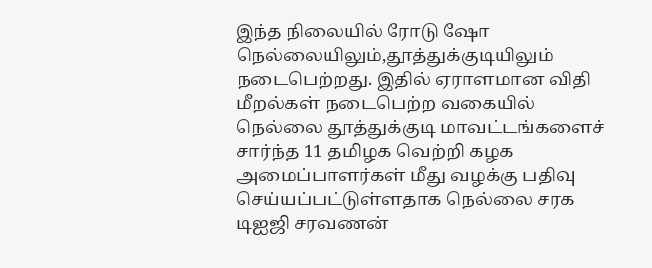இந்த நிலையில் ரோடு ஷோ நெல்லையிலும்,தூத்துக்குடியிலும் நடைபெற்றது. இதில் ஏராளமான விதி மீறல்கள் நடைபெற்ற வகையில் நெல்லை தூத்துக்குடி மாவட்டங்களைச் சார்ந்த 11 தமிழக வெற்றி கழக அமைப்பாளர்கள் மீது வழக்கு பதிவு செய்யப்பட்டுள்ளதாக நெல்லை சரக டிஐஜி சரவணன்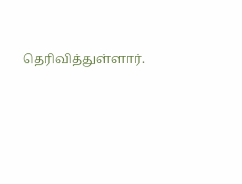தெரிவித்துள்ளார்.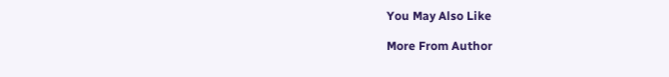You May Also Like

More From Author